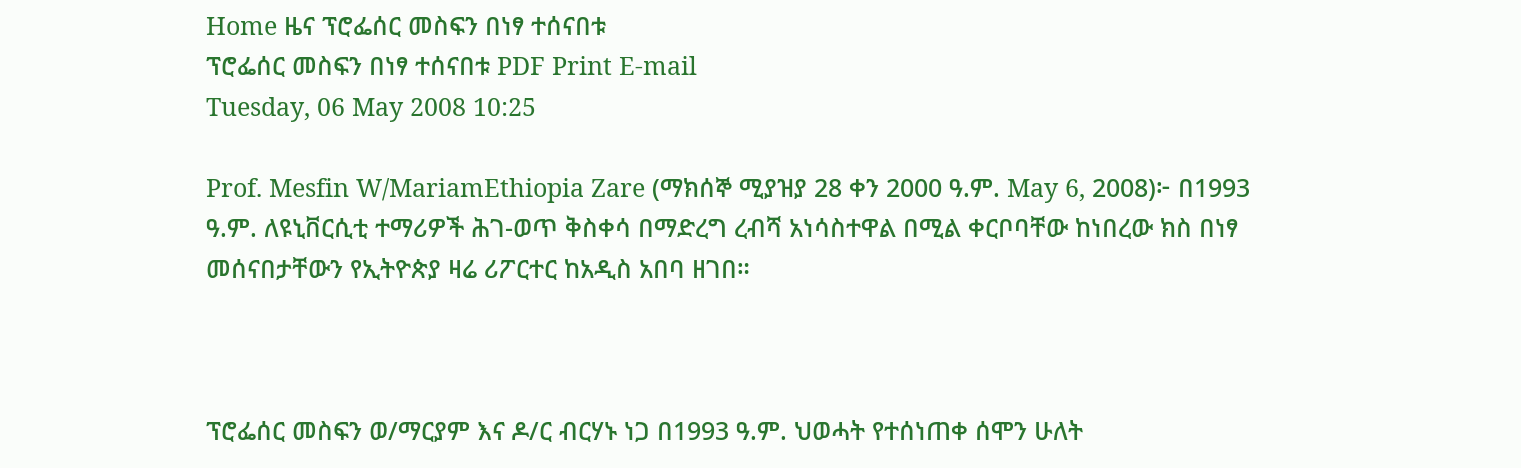Home ዜና ፕሮፌሰር መስፍን በነፃ ተሰናበቱ
ፕሮፌሰር መስፍን በነፃ ተሰናበቱ PDF Print E-mail
Tuesday, 06 May 2008 10:25

Prof. Mesfin W/MariamEthiopia Zare (ማክሰኞ ሚያዝያ 28 ቀን 2000 ዓ.ም. May 6, 2008)፦ በ1993 ዓ.ም. ለዩኒቨርሲቲ ተማሪዎች ሕገ-ወጥ ቅስቀሳ በማድረግ ረብሻ አነሳስተዋል በሚል ቀርቦባቸው ከነበረው ክስ በነፃ መሰናበታቸውን የኢትዮጵያ ዛሬ ሪፖርተር ከአዲስ አበባ ዘገበ።



ፕሮፌሰር መስፍን ወ/ማርያም እና ዶ/ር ብርሃኑ ነጋ በ1993 ዓ.ም. ህወሓት የተሰነጠቀ ሰሞን ሁለት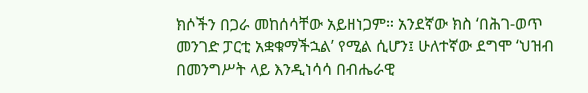ክሶችን በጋራ መከሰሳቸው አይዘነጋም። አንደኛው ክስ ‘በሕገ-ወጥ መንገድ ፓርቲ አቋቁማችኋል’ የሚል ሲሆን፤ ሁለተኛው ደግሞ ‘ህዝብ በመንግሥት ላይ እንዲነሳሳ በብሔራዊ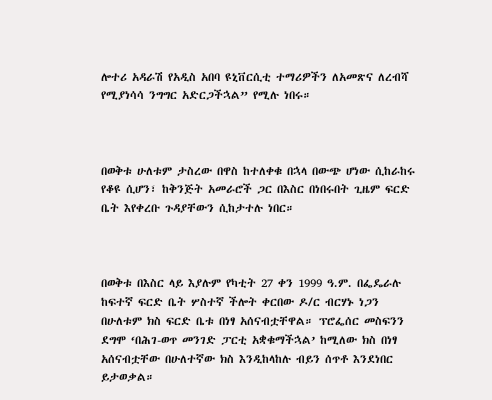ሎተሪ አዳራሽ የአዲስ አበባ ዩኒቨርሲቲ ተማሪዎችን ለአመጽና ለረብሻ የሚያነሳሳ ንግግር አድርጋችኋል” የሚሉ ነበሩ።



በወቅቱ ሁለቱም ታስረው በዋስ ከተለቀቁ በኋላ በውጭ ሆነው ሲከራከሩ የቆዩ ሲሆን፣ ከቅንጅት አመራሮች ጋር በእስር በነበሩበት ጊዜም ፍርድ ቤት እየቀረቡ ጉዳያቸውን ሲከታተሉ ነበር።



በወቅቱ በእስር ላይ እያሉም የካቲት 27 ቀን 1999 ዓ.ም. በፌዴራሉ ከፍተኛ ፍርድ ቤት ሦስተኛ ችሎት ቀርበው ዶ/ር ብርሃኑ ነጋን በሁለቱም ክስ ፍርድ ቤቱ በነፃ አሰናብቷቸዋል። ፕሮፌሰር መስፍንን ደግሞ ‘በሕገ-ወጥ መንገድ ፓርቲ አቋቁማችኋል’ ከሚለው ክስ በነፃ አሰናብቷቸው በሁለተኛው ክስ እንዲከላከሉ ብይን ሰጥቶ እንደነበር ይታወቃል።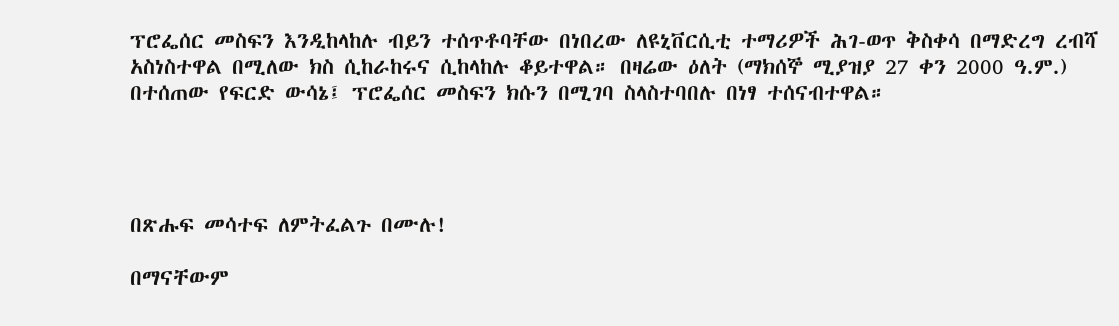ፕሮፌሰር መስፍን እንዲከላከሉ ብይን ተሰጥቶባቸው በነበረው ለዩኒቨርሲቲ ተማሪዎች ሕገ-ወጥ ቅስቀሳ በማድረግ ረብሻ አስነስተዋል በሚለው ክስ ሲከራከሩና ሲከላከሉ ቆይተዋል። በዛሬው ዕለት (ማክሰኞ ሚያዝያ 27 ቀን 2000 ዓ.ም.) በተሰጠው የፍርድ ውሳኔ፤ ፕሮፌሰር መስፍን ክሱን በሚገባ ስላስተባበሉ በነፃ ተሰናብተዋል።




በጽሑፍ መሳተፍ ለምትፈልጉ በሙሉ!

በማናቸውም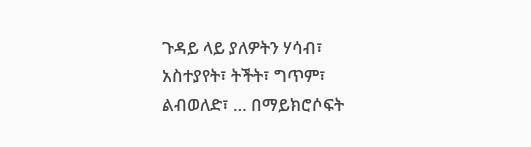ጉዳይ ላይ ያለዎትን ሃሳብ፣ አስተያየት፣ ትችት፣ ግጥም፣ ልብወለድ፣ … በማይክሮሶፍት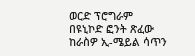ወርድ ፕሮግራም በዩኒኮድ ፎንት ጽፈው ከራስዎ ኢ-ሜይል ሳጥን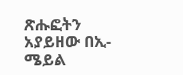ጽሑፎትን አያይዘው በኢ-ሜይል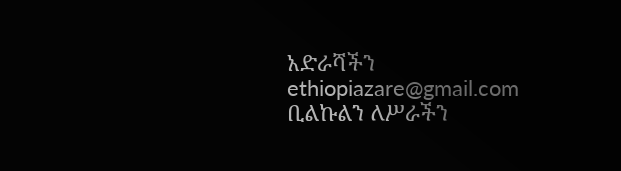አድራሻችን ethiopiazare@gmail.com ቢልኩልን ለሥራችን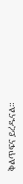ቅልጥፍና ይረዱናል።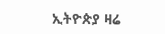ኢትዮጵያ ዛሬ